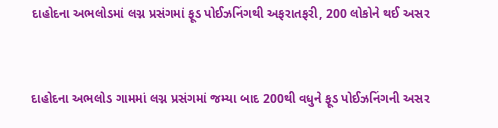દાહોદના અભલોડમાં લગ્ન પ્રસંગમાં ફૂડ પોઈઝનિંગથી અફરાતફરી, 200 લોકોને થઈ અસર


દાહોદના અભલોડ ગામમાં લગ્ન પ્રસંગમાં જમ્યા બાદ 200થી વધુને ફૂડ પોઈઝનિંગની અસર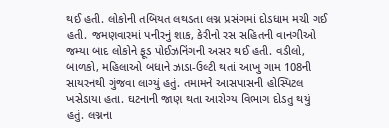થઈ હતી. લોકોની તબિયત લથડતા લગ્ન પ્રસંગમાં દોડધામ મચી ગઈ હતી. જમણવારમાં પનીરનું શાક, કેરીનો રસ સહિતની વાનગીઓ જમ્યા બાદ લોકોને ફૂડ પોઈઝનિંગની અસર થઈ હતી. વડીલો, બાળકો, મહિલાઓ બધાને ઝાડા-ઉલ્ટી થતાં આખુ ગામ 108ની સાયરનથી ગુંજવા લાગ્યું હતું. તમામને આસપાસની હોસ્પિટલ ખસેડાયા હતા. ઘટનાની જાણ થતા આરોગ્ય વિભાગ દોડતુ થયું હતું. લગ્નના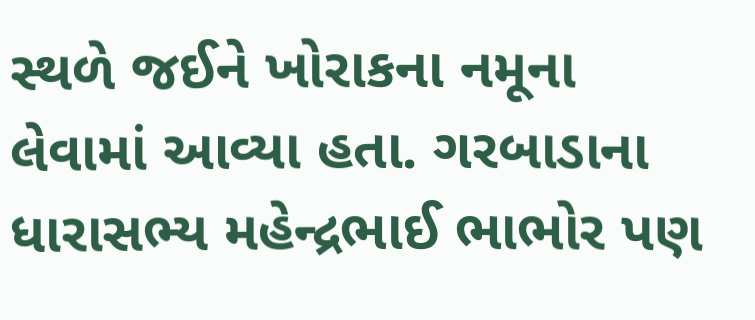સ્થળે જઈને ખોરાકના નમૂના લેવામાં આવ્યા હતા. ગરબાડાના ધારાસભ્ય મહેન્દ્રભાઈ ભાભોર પણ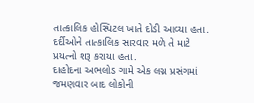તાત્કાલિક હોસ્પિટલ ખાતે દોડી આવ્યા હતા. દર્દીઓને તાત્કાલિક સારવાર મળે તે માટે પ્રયત્નો શરૂ કરાયા હતા.
દાહોદના અભલોડ ગામે એક લગ્ન પ્રસંગમાં જમણવાર બાદ લોકોની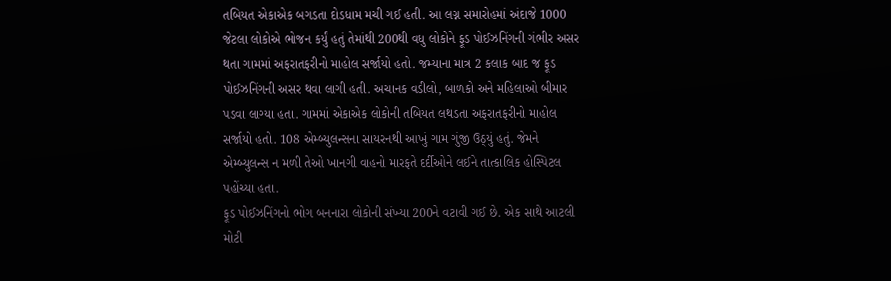તબિયત એકાએક બગડતા દોડધામ મચી ગઈ હતી. આ લગ્ન સમારોહમાં અંદાજે 1000 જેટલા લોકોએ ભોજન કર્યું હતું તેમાંથી 200થી વધુ લોકોને ફૂડ પોઈઝનિંગની ગંભીર અસર થતા ગામમાં અફરાતફરીનો માહોલ સર્જાયો હતો. જમ્યાના માત્ર 2 કલાક બાદ જ ફૂડ પોઈઝનિંગની અસર થવા લાગી હતી. અચાનક વડીલો, બાળકો અને મહિલાઓ બીમાર પડવા લાગ્યા હતા. ગામમાં એકાએક લોકોની તબિયત લથડતા અફરાતફરીનો માહોલ સર્જાયો હતો. 108 એમ્બ્યુલન્સના સાયરનથી આખું ગામ ગુંજી ઉઠ્યું હતું. જેમને એમ્બ્યુલન્સ ન મળી તેઓ ખાનગી વાહનો મારફતે દર્દીઓને લઈને તાત્કાલિક હોસ્પિટલ પહોંચ્યા હતા.
ફૂડ પોઈઝનિંગનો ભોગ બનનારા લોકોની સંખ્યા 200ને વટાવી ગઈ છે. એક સાથે આટલી મોટી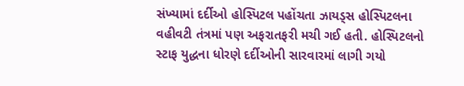સંખ્યામાં દર્દીઓ હોસ્પિટલ પહોંચતા ઝાયડ્સ હોસ્પિટલના વહીવટી તંત્રમાં પણ અફરાતફરી મચી ગઈ હતી. હોસ્પિટલનો સ્ટાફ યુદ્ધના ધોરણે દર્દીઓની સારવારમાં લાગી ગયો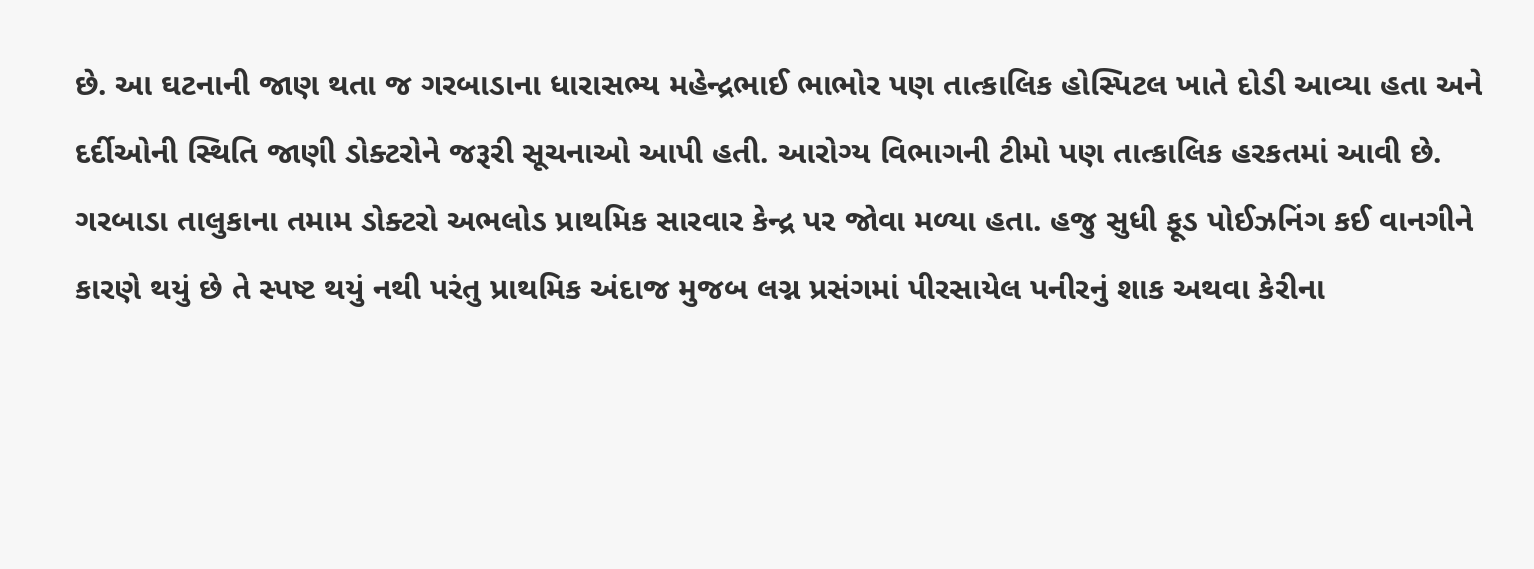છે. આ ઘટનાની જાણ થતા જ ગરબાડાના ધારાસભ્ય મહેન્દ્રભાઈ ભાભોર પણ તાત્કાલિક હોસ્પિટલ ખાતે દોડી આવ્યા હતા અને દર્દીઓની સ્થિતિ જાણી ડોક્ટરોને જરૂરી સૂચનાઓ આપી હતી. આરોગ્ય વિભાગની ટીમો પણ તાત્કાલિક હરકતમાં આવી છે. ગરબાડા તાલુકાના તમામ ડોક્ટરો અભલોડ પ્રાથમિક સારવાર કેન્દ્ર પર જોવા મળ્યા હતા. હજુ સુધી ફૂડ પોઈઝનિંગ કઈ વાનગીને કારણે થયું છે તે સ્પષ્ટ થયું નથી પરંતુ પ્રાથમિક અંદાજ મુજબ લગ્ન પ્રસંગમાં પીરસાયેલ પનીરનું શાક અથવા કેરીના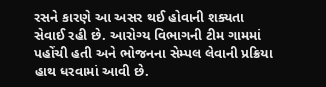રસને કારણે આ અસર થઈ હોવાની શક્યતા સેવાઈ રહી છે. આરોગ્ય વિભાગની ટીમ ગામમાં પહોંચી હતી અને ભોજનના સેમ્પલ લેવાની પ્રક્રિયા હાથ ધરવામાં આવી છે.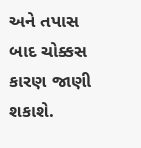અને તપાસ બાદ ચોક્કસ કારણ જાણી શકાશે.